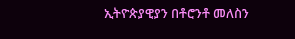ኢትዮጵያዊያን በቶሮንቶ መለስን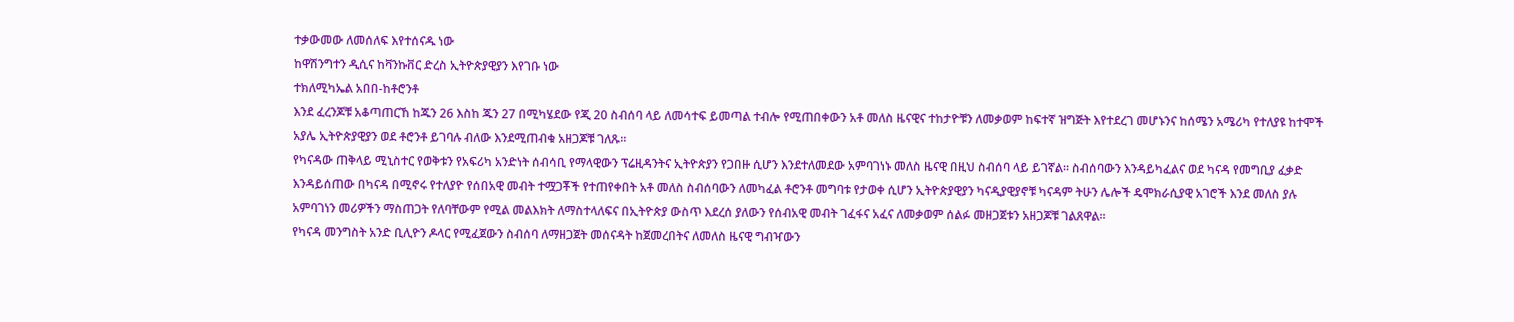ተቃውመው ለመሰለፍ እየተሰናዱ ነው
ከዋሽንግተን ዲሲና ከቫንኩቨር ድረስ ኢትዮጵያዊያን እየገቡ ነው
ተክለሚካኤል አበበ-ከቶሮንቶ
እንደ ፈረንጆቹ አቆጣጠርኸ ከጁን 26 እስከ ጁን 27 በሚካሄደው የጂ 20 ስብሰባ ላይ ለመሳተፍ ይመጣል ተብሎ የሚጠበቀውን አቶ መለስ ዜናዊና ተከታዮቹን ለመቃወም ከፍተኛ ዝግጅት እየተደረገ መሆኑንና ከሰሜን አሜሪካ የተለያዩ ከተሞች አያሌ ኢትዮጵያዊያን ወደ ቶሮንቶ ይገባሉ ብለው እንደሚጠብቁ አዘጋጆቹ ገለጹ።
የካናዳው ጠቅላይ ሚኒስተር የወቅቱን የአፍሪካ አንድነት ሰብሳቢ የማላዊውን ፕሬዚዳንትና ኢትዮጵያን የጋበዙ ሲሆን እንደተለመደው አምባገነኑ መለስ ዜናዊ በዚህ ስብሰባ ላይ ይገኛል። ስብሰባውን እንዳይካፈልና ወደ ካናዳ የመግቢያ ፈቃድ እንዳይሰጠው በካናዳ በሚኖሩ የተለያዮ የሰበአዊ መብት ተሟጋቾች የተጠየቀበት አቶ መለስ ስብሰባውን ለመካፈል ቶሮንቶ መግባቱ የታወቀ ሲሆን ኢትዮጵያዊያን ካናዲያዊያኖቹ ካናዳም ትሁን ሌሎች ዴሞክራሲያዊ አገሮች እንደ መለስ ያሉ አምባገነን መሪዎችን ማስጠጋት የለባቸውም የሚል መልእክት ለማስተላለፍና በኢትዮጵያ ውስጥ እደረሰ ያለውን የሰብአዊ መብት ገፈፋና አፈና ለመቃወም ሰልፉ መዘጋጀቱን አዘጋጆቹ ገልጸዋል።
የካናዳ መንግስት አንድ ቢሊዮን ዶላር የሚፈጀውን ስብሰባ ለማዘጋጀት መሰናዳት ከጀመረበትና ለመለስ ዜናዊ ግብዣውን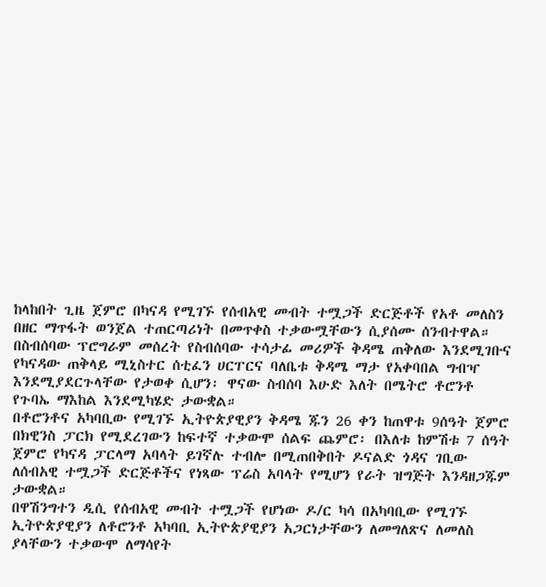ከላከበት ጊዜ ጀምሮ በካናዳ የሚገኙ የሰብአዊ መብት ተሟጋች ድርጅቶች የአቶ መለስን በዘር ማጥፋት ወንጀል ተጠርጣሪነት በመጥቀስ ተቃውሟቸውን ሲያሰሙ ሰንብተዋል።
በስብሰባው ፕሮግራም መሰረት የስብሰባው ተሳታፊ መሪዎች ቅዳሜ ጠቅለው እንደሚገቡና የካናዳው ጠቅላይ ሚኒስተር ሰቲፈን ሀርፐርና ባለቤቱ ቅዳሜ ማታ የአቀባበል ግብዣ እንደሚያደርጉላቸው የታወቀ ሲሆን፡ ዋናው ስብሰባ እሁድ እለት በሜትሮ ቶሮንቶ የጉባኤ ማእከል እንደሚካሄድ ታውቋል።
በቶሮንቶና አካባቢው የሚገኙ ኢትዮጵያዊያን ቅዳሜ ጁን 26 ቀን ከጠዋቱ 9ሰዓት ጀምሮ በክዊንስ ፓርክ የሚደረገውን ከፍተኛ ተቃውሞ ሰልፍ ጨምሮ፡ በእለቱ ከምሽቱ 7 ሰዓት ጀምሮ የካናዳ ፓርላማ አባላት ይገኛሉ ተብሎ በሚጠበቅበት ዶናልድ ጎዳና ገቢው ለሰብአዊ ተሟጋች ድርጅቶችና የነጻው ፕሬስ አባላት የሚሆን የራት ዝግጅት እንዳዘጋጁም ታውቋል።
በዋሽንግተን ዲሲ የሰብአዊ መብት ተሟጋች የሆነው ዶ/ር ካሳ በአካባቢው የሚገኙ ኢትዮጵያዊያን ለቶሮንቶ አካባቢ ኢትዮጵያዊያን አጋርነታቸውን ለመግለጽና ለመለስ ያላቸውን ተቃውሞ ለማሳየት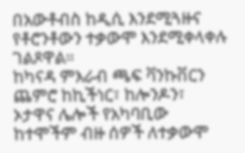በአውቶብስ ከዲሲ እንደሚጓዙና የቶሮንቶውን ተቃውሞ እንደሚቀላቀሉ ገልጾዋል።
ከካናዳ ምእራብ ጫፍ ቫንኩቨርን ጨምሮ ከኪችነር፣ ከሎንዶን፣ ኦታዋና ሌሎች የአካባቢው ከተሞችም ብዙ ሰዎች ለተቃውሞ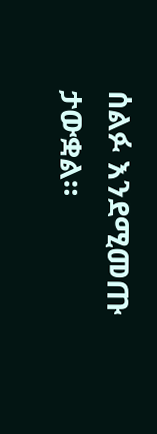ሰልፉ እንደሚመጡ ታውቋል።